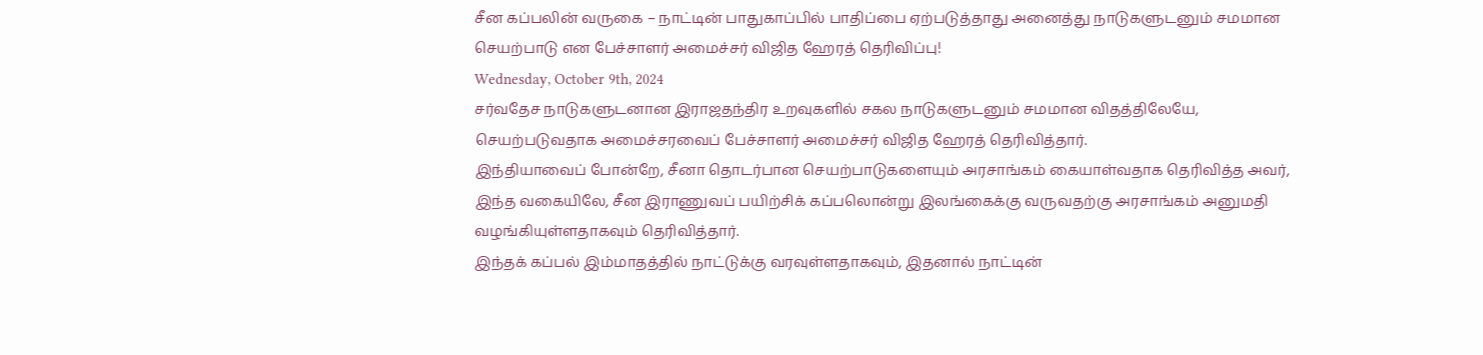சீன கப்பலின் வருகை – நாட்டின் பாதுகாப்பில் பாதிப்பை ஏற்படுத்தாது அனைத்து நாடுகளுடனும் சமமான செயற்பாடு என பேச்சாளர் அமைச்சர் விஜித ஹேரத் தெரிவிப்பு!
Wednesday, October 9th, 2024
சர்வதேச நாடுகளுடனான இராஜதந்திர உறவுகளில் சகல நாடுகளுடனும் சமமான விதத்திலேயே, செயற்படுவதாக அமைச்சரவைப் பேச்சாளர் அமைச்சர் விஜித ஹேரத் தெரிவித்தார்.
இந்தியாவைப் போன்றே, சீனா தொடர்பான செயற்பாடுகளையும் அரசாங்கம் கையாள்வதாக தெரிவித்த அவர், இந்த வகையிலே, சீன இராணுவப் பயிற்சிக் கப்பலொன்று இலங்கைக்கு வருவதற்கு அரசாங்கம் அனுமதி வழங்கியுள்ளதாகவும் தெரிவித்தார்.
இந்தக் கப்பல் இம்மாதத்தில் நாட்டுக்கு வரவுள்ளதாகவும், இதனால் நாட்டின்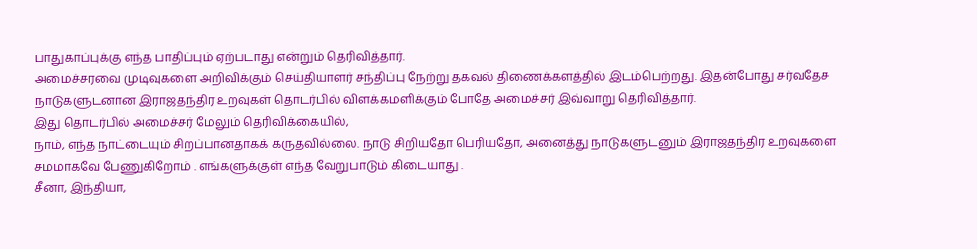பாதுகாப்புக்கு எந்த பாதிப்பும் ஏற்படாது என்றும் தெரிவித்தார்.
அமைச்சரவை முடிவுகளை அறிவிக்கும் செய்தியாளர் சந்திப்பு நேற்று தகவல் திணைக்களத்தில் இடம்பெற்றது. இதன்போது சர்வதேச நாடுகளுடனான இராஜதந்திர உறவுகள் தொடர்பில் விளக்கமளிக்கும் போதே அமைச்சர் இவ்வாறு தெரிவித்தார்.
இது தொடர்பில் அமைச்சர் மேலும் தெரிவிக்கையில்,
நாம், எந்த நாட்டையும் சிறப்பானதாகக் கருதவில்லை. நாடு சிறியதோ பெரியதோ, அனைத்து நாடுகளுடனும் இராஜதந்திர உறவுகளை சமமாகவே பேணுகிறோம் . எங்களுக்குள் எந்த வேறுபாடும் கிடையாது .
சீனா, இந்தியா,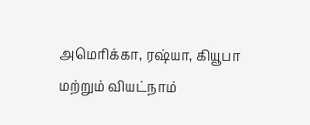அமெரிக்கா, ரஷ்யா, கியூபா மற்றும் வியட்நாம்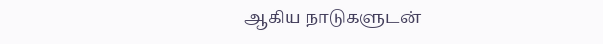ஆகிய நாடுகளுடன்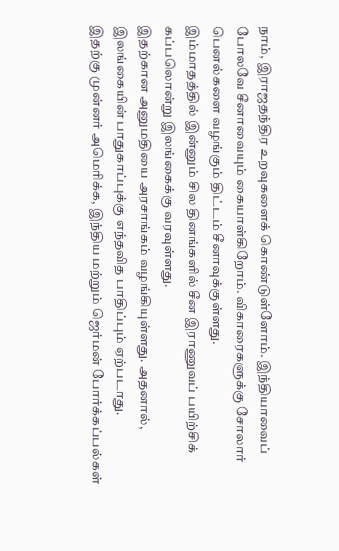நாம், இராஜதந்திர உறவுகளைக் கொண்டுள்ளோம். இந்தியாவைப் போலவே சீனாவையும் கையாள்கிறோம். விகாரைகளுக்கு சோலார் பெனல்களை வழங்கும் திட்டம் சீனாவுக்குள்ளது.
இம்மாதத்தில் இன்னும் சில தினங்களில் சீன இராணுவப் பயிற்சிக் கப்பலொன்று இலங்கைக்கு வரவுள்ளது.
இதற்கான அனுமதியை அரசாங்கம் வழங்கியுள்ளது. அதனால், இலங்கையின் பாதுகாப்புக்கு எந்தவித பாதிப்பும் ஏற்படாது.
இதற்கு முன்னர் அமெரிக்க, இந்திய மற்றும் ஜெர்மன் போர்க்கப்பல்கள்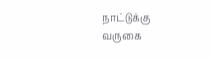நாட்டுக்கு வருகை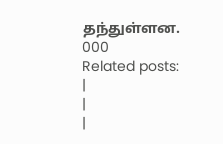தந்துள்ளன.
000
Related posts:
|
|
|